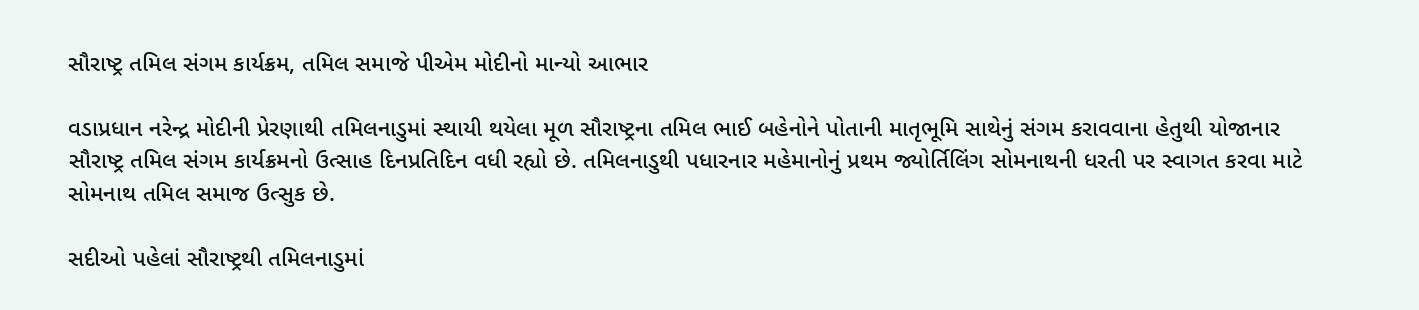સૌરાષ્ટ્ર તમિલ સંગમ કાર્યક્રમ, તમિલ સમાજે પીએમ મોદીનો માન્યો આભાર

વડાપ્રધાન નરેન્દ્ર મોદીની પ્રેરણાથી તમિલનાડુમાં સ્થાયી થયેલા મૂળ સૌરાષ્ટ્રના તમિલ ભાઈ બહેનોને પોતાની માતૃભૂમિ સાથેનું સંગમ કરાવવાના હેતુથી યોજાનાર સૌરાષ્ટ્ર તમિલ સંગમ કાર્યક્રમનો ઉત્સાહ દિનપ્રતિદિન વધી રહ્યો છે. તમિલનાડુથી પધારનાર મહેમાનોનું પ્રથમ જ્યોર્તિલિંગ સોમનાથની ધરતી પર સ્વાગત કરવા માટે સોમનાથ તમિલ સમાજ ઉત્સુક છે.

સદીઓ પહેલાં સૌરાષ્ટ્રથી તમિલનાડુમાં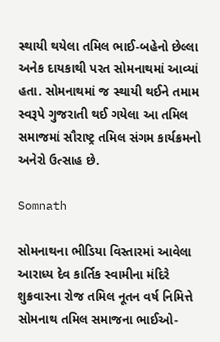સ્થાયી થયેલા તમિલ ભાઈ-બહેનો છેલ્લા અનેક દાયકાથી પરત સોમનાથમાં આવ્યાં હતા. સોમનાથમાં જ સ્થાયી થઈને તમામ સ્વરૂપે ગુજરાતી થઈ ગયેલા આ તમિલ સમાજમાં સૌરાષ્ટ્ર તમિલ સંગમ કાર્યક્રમનો અનેરો ઉત્સાહ છે.

Somnath

સોમનાથના ભીડિયા વિસ્તારમાં આવેલા આરાધ્ય દેવ કાર્તિક સ્વામીના મંદિરે શુક્રવારના રોજ તમિલ નૂતન વર્ષ નિમિત્તે સોમનાથ તમિલ સમાજના ભાઈઓ-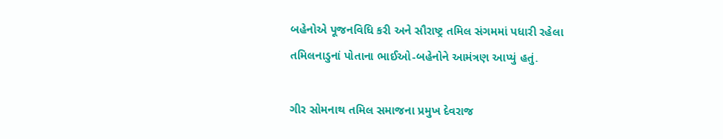બહેનોએ પૂજનવિધિ કરી અને સૌરાષ્ટ્ર તમિલ સંગમમાં પધારી રહેલા તમિલનાડુનાં પોતાના ભાઈઓ-બહેનોને આમંત્રણ આપ્યું હતું.

ગીર સોમનાથ તમિલ સમાજના પ્રમુખ દેવરાજ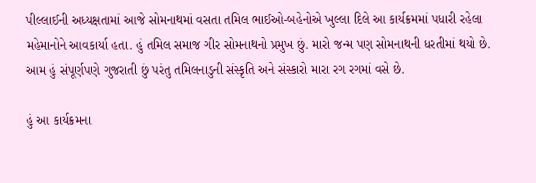પીલ્લાઈની અધ્યક્ષતામાં આજે સોમનાથમાં વસતા તમિલ ભાઈઓ-બહેનોએ ખુલ્લા દિલે આ કાર્યક્રમમાં પધારી રહેલા મહેમાનોને આવકાર્યા હતા. હું તમિલ સમાજ ગીર સોમનાથનો પ્રમુખ છું. મારો જન્મ પણ સોમનાથની ધરતીમાં થયો છે. આમ હું સંપૂર્ણપણે ગુજરાતી છું પરંતુ તમિલનાડુની સંસ્કૃતિ અને સંસ્કારો મારા રગ રગમાં વસે છે.

હું આ કાર્યક્રમના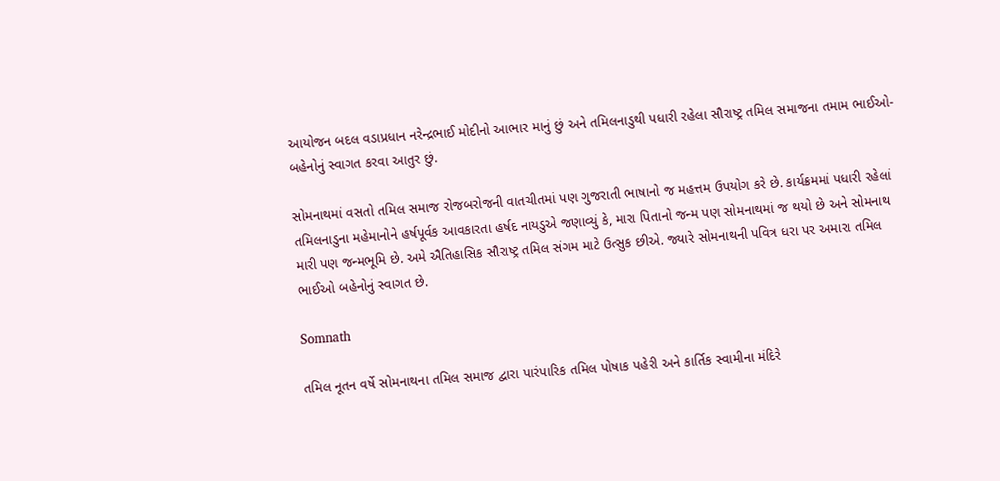આયોજન બદલ વડાપ્રધાન નરેન્દ્રભાઈ મોદીનો આભાર માનું છું અને તમિલનાડુથી પધારી રહેલા સૌરાષ્ટ્ર તમિલ સમાજના તમામ ભાઈઓ-બહેનોનું સ્વાગત કરવા આતુર છું.

સોમનાથમાં વસતો તમિલ સમાજ રોજબરોજની વાતચીતમાં પણ ગુજરાતી ભાષાનો જ મહત્તમ ઉપયોગ કરે છે. કાર્યક્રમમાં પધારી રહેલાં તમિલનાડુના મહેમાનોને હર્ષપૂર્વક આવકારતા હર્ષદ નાયડુએ જણાવ્યું કે, મારા પિતાનો જન્મ પણ સોમનાથમાં જ થયો છે અને સોમનાથ મારી પણ જન્મભૂમિ છે. અમે ઐતિહાસિક સૌરાષ્ટ્ર તમિલ સંગમ માટે ઉત્સુક છીએ. જ્યારે સોમનાથની પવિત્ર ધરા પર અમારા તમિલ ભાઈઓ બહેનોનું સ્વાગત છે.

Somnath

તમિલ નૂતન વર્ષે સોમનાથના તમિલ સમાજ દ્વારા પારંપારિક તમિલ પોષાક પહેરી અને કાર્તિક સ્વામીના મંદિરે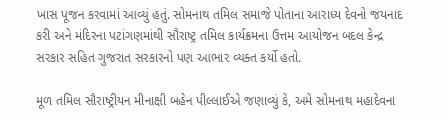ખાસ પૂજન કરવામાં આવ્યું હતું. સોમનાથ તમિલ સમાજે પોતાના આરાધ્ય દેવનો જયનાદ કરી અને મંદિરના પટાંગણમાંથી સૌરાષ્ટ્ર તમિલ કાર્યક્રમના ઉત્તમ આયોજન બદલ કેન્દ્ર સરકાર સહિત ગુજરાત સરકારનો પણ આભાર વ્યક્ત કર્યો હતો.

મૂળ તમિલ સૌરાષ્ટ્રીયન મીનાક્ષી બહેન પીલ્લાઈએ જણાવ્યું કે, અમે સોમનાથ મહાદેવના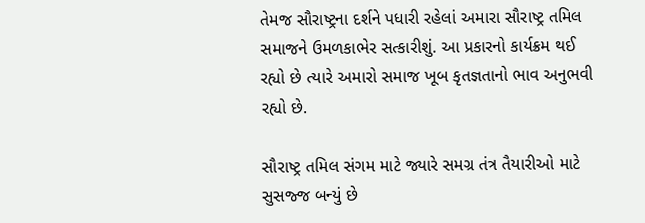તેમજ સૌરાષ્ટ્રના દર્શને પધારી રહેલાં અમારા સૌરાષ્ટ્ર તમિલ સમાજને ઉમળકાભેર સત્કારીશું. આ પ્રકારનો કાર્યક્રમ થઈ રહ્યો છે ત્યારે અમારો સમાજ ખૂબ કૃતજ્ઞતાનો ભાવ અનુભવી રહ્યો છે.

સૌરાષ્ટ્ર તમિલ સંગમ માટે જ્યારે સમગ્ર તંત્ર તૈયારીઓ માટે સુસજ્જ બન્યું છે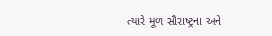ત્યારે મૂળ સૌરાષ્ટ્રના અને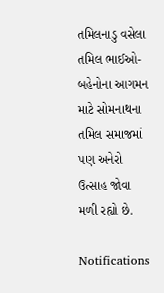તમિલનાડુ વસેલા તમિલ ભાઈઓ-બહેનોના આગમન માટે સોમનાથના તમિલ સમાજમાં પણ અનેરો ઉત્સાહ જોવા મળી રહ્યો છે.

Notifications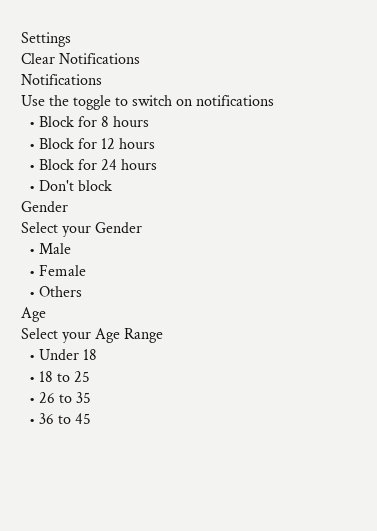Settings
Clear Notifications
Notifications
Use the toggle to switch on notifications
  • Block for 8 hours
  • Block for 12 hours
  • Block for 24 hours
  • Don't block
Gender
Select your Gender
  • Male
  • Female
  • Others
Age
Select your Age Range
  • Under 18
  • 18 to 25
  • 26 to 35
  • 36 to 45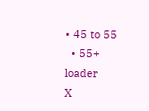• 45 to 55
  • 55+
loader
X